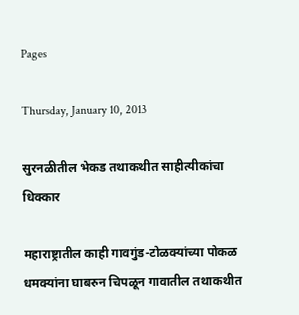Pages

Thursday, January 10, 2013

सुरनळीतील भेकड तथाकथीत साहीत्यीकांचा धिक्कार

महाराष्ट्रातील काही गावगुंड-टोळक्यांच्या पोकळ धमक्यांना घाबरुन चिपळून गावातील तथाकथीत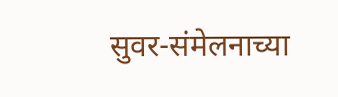सुवर-संमेलनाच्या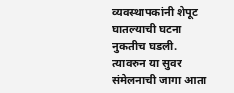व्यवस्थापकांनी शेपूट घातल्याची घटना नुकतीच घडली. त्यावरुन या सुवर संमेलनाची जागा आता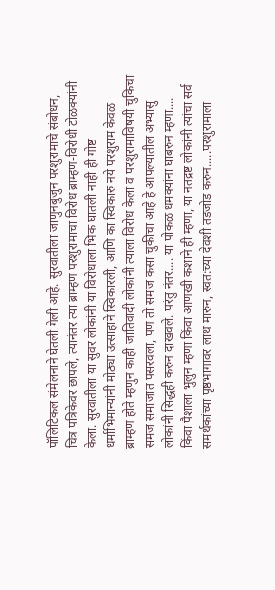पॉलिटिकल संमेलनाने घेतली गेली आहे. सुरवातीला जाणुनबुजुन परशुरामाचे संबोधन, चित्र पत्रिकेवर छापले, त्यानंतर त्या ब्राम्हण परशुरामाचा विरोध ब्राम्हण-विरोधी टोळक्यांनी केला. सुरवातीला या सुवर लोकांनी या विरोधाला भिक घातली नाही ही गोष्ट धर्माभिमान्यांनी मोठ्या उत्साहाने स्विकारली, आणि का स्विकारु नये परशुराम केवळ ब्राम्हण होते म्हणुन काही जातिवादी लोकांनी त्याला विरोध केला व परशुरामाविषयी चुकिचा समज समाजात पसरवला, पण तो समज कसा चुकीचा आहे हे आपल्यातील अभ्यासु लोकांनी सिद्धही करुन दाखवले. परंतु नंतर.... या पोकळ धमक्यांना घाबरुन म्हणा.... किंवा पैशाला भुलुन म्हणा किंवा आणखी कशाने ही म्हणा, या नतद्रष्ट लोकांनी त्यांचा सर्व समर्थकांच्या पृष्ठभागावर लाथ मारुन, स्वत:च्या देवशी तडजोड करुन.....परशुरामाला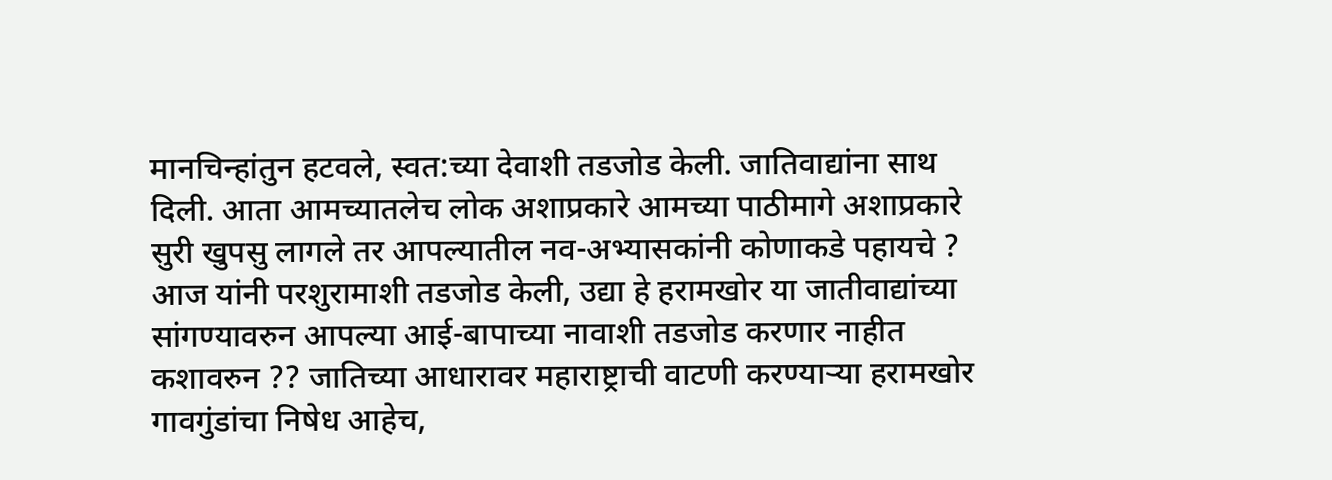मानचिन्हांतुन हटवले, स्वत:च्या देवाशी तडजोड केली. जातिवाद्यांना साथ दिली. आता आमच्यातलेच लोक अशाप्रकारे आमच्या पाठीमागे अशाप्रकारे सुरी खुपसु लागले तर आपल्यातील नव-अभ्यासकांनी कोणाकडे पहायचे ? आज यांनी परशुरामाशी तडजोड केली, उद्या हे हरामखोर या जातीवाद्यांच्या सांगण्यावरुन आपल्या आई-बापाच्या नावाशी तडजोड करणार नाहीत कशावरुन ?? जातिच्या आधारावर महाराष्ट्राची वाटणी करण्यार्‍या हरामखोर गावगुंडांचा निषेध आहेच,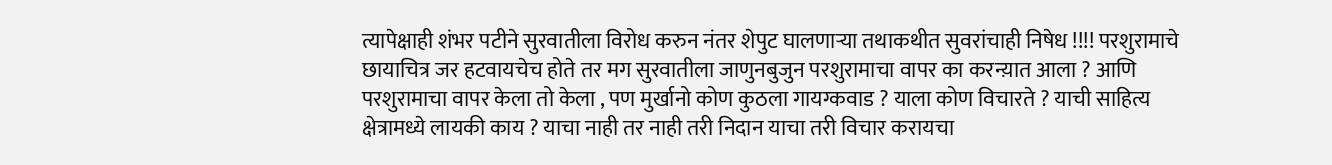त्यापेक्षाही शंभर पटीने सुरवातीला विरोध करुन नंतर शेपुट घालणार्‍या तथाकथीत सुवरांचाही निषेध !!!! परशुरामाचे छायाचित्र जर हटवायचेच होते तर मग सुरवातीला जाणुनबुजुन परशुरामाचा वापर का करन्य़ात आला ? आणि परशुरामाचा वापर केला तो केला , पण मुर्खानो कोण कुठला गायग्कवाड ? याला कोण विचारते ? याची साहित्य क्षेत्रामध्ये लायकी काय ? याचा नाही तर नाही तरी निदान याचा तरी विचार करायचा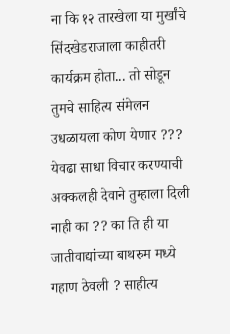ना कि १२ तारखेला या मुर्खांचे सिंदखेडराजाला काहीतरी कार्यक्रम होता... तो सोडून तुमचे साहित्य संमेलन उधळायला कोण येणार ??? येवढा साधा विचार करण्याची अक्कलही देवाने तुम्हाला दिली नाही का ?? का ति ही या जातीवाद्यांच्या बाथरुम मध्ये गहाण ठेवली ? साहीत्य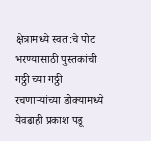क्षेत्रामध्ये स्वत:चे पोट भरण्यासाठी पुस्तकांची गठ्ठी च्या गठ्ठी रचणार्‍यांच्या डोक्यामध्ये येवढाही प्रकाश पडू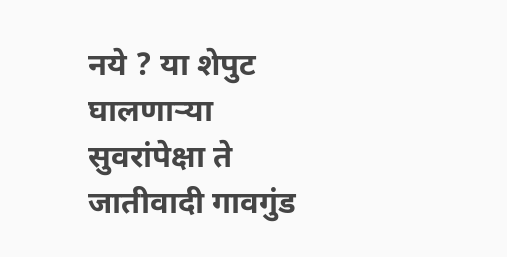नये ? या शेपुट घालणार्‍या सुवरांपेक्षा ते जातीवादी गावगुंड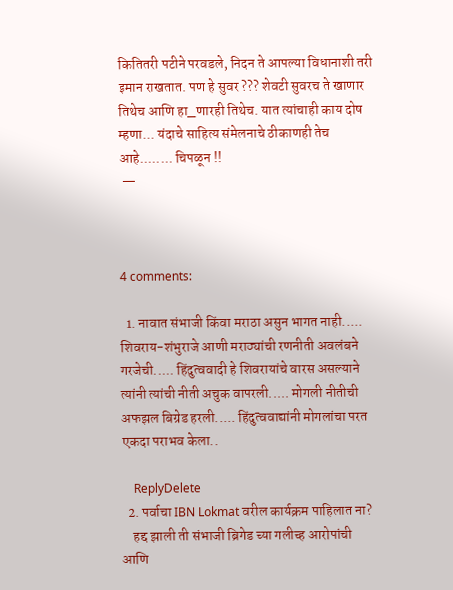कितितरी पटीने परवडले, निदन ते आपल्या विधानाशी तरी इमान राखतात. पण हे सुवर ??? शेवटी सुवरच ते खाणार तिथेच आणि हा_णारही तिथेच. यात त्यांचाही काय दोष म्हणा... यंदाचे साहित्य संमेलनाचे ठीकाणही तेच आहे........ चिपळून !!
 —



4 comments:

  1. नावात संभाजी किंवा मराठा असुन भागत नाही..... शिवराय-शंभुराजे आणी मराठ्यांची रणनीती अवलंबने गरजेची..... हिंदुत्ववादी हे शिवरायांचे वारस असल्याने त्यांनी त्यांची नीती अचुक वापरली..... मोगली नीतीची अफझल बिग्रेड हरली..... हिंदुत्ववाद्यांनी मोगलांचा परत एकदा पराभव केला..

    ReplyDelete
  2. पर्वाचा IBN Lokmat वरील कार्यक्रम पाहिलात ना?
    हद्द झाली ती संभाजी ब्रिगेड च्या गलीच्ह आरोपांची आणि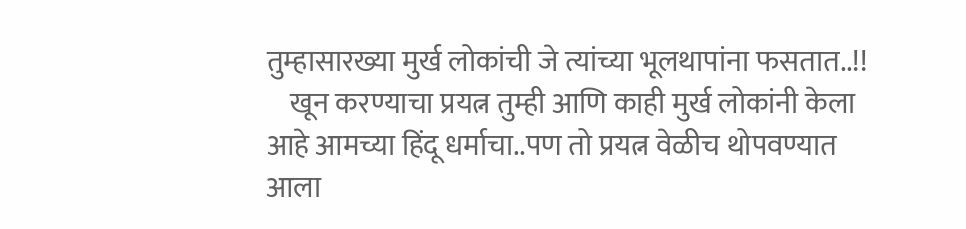तुम्हासारख्या मुर्ख लोकांची जे त्यांच्या भूलथापांना फसतात..!!
    खून करण्याचा प्रयत्न तुम्ही आणि काही मुर्ख लोकांनी केला आहे आमच्या हिंदू धर्माचा..पण तो प्रयत्न वेळीच थोपवण्यात आला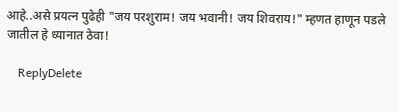आहे..असे प्रयत्न पुढेही "जय परशुराम! जय भवानी! जय शिवराय!" म्हणत हाणून पडले जातील हे ध्यानात ठेवा!

    ReplyDelete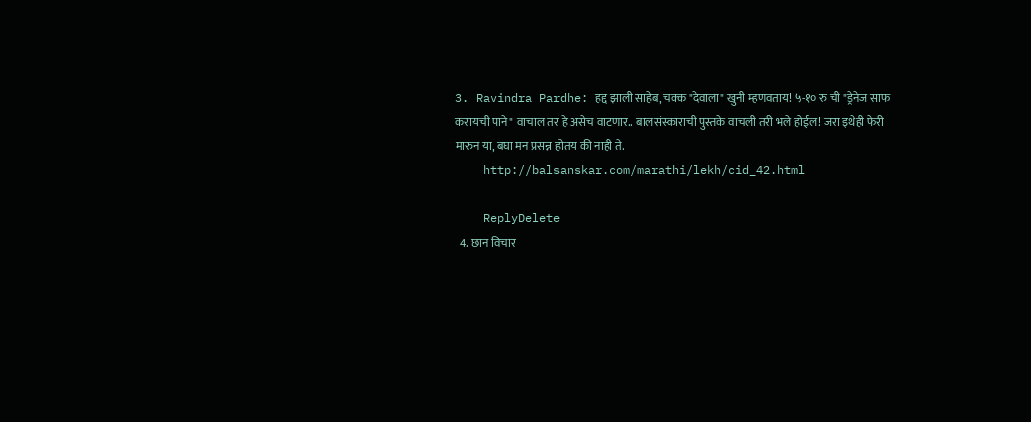3. Ravindra Pardhe: हद्द झाली साहेब, चक्क "देवाला" खुनी म्हणवताय! ५-१० रु ची "ड्रेनेज साफ करायची पाने" वाचाल तर हे असेच वाटणार.. बालसंस्काराची पुस्तके वाचली तरी भले होईल! जरा इथेही फेरी मारुन या, बघा मन प्रसन्न होतय की नाही ते.
    http://balsanskar.com/marathi/lekh/cid_42.html

    ReplyDelete
  4. छान विचार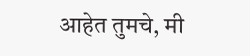आहेत तुमचे, मी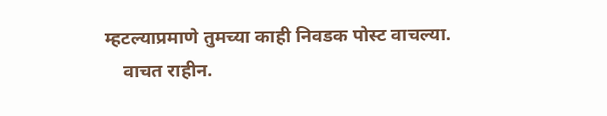म्हटल्याप्रमाणे तुमच्या काही निवडक पोस्ट वाचल्या.
    वाचत राहीन.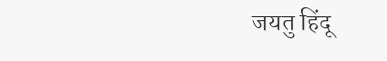जयतु हिंदू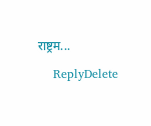राष्ट्रम...

    ReplyDelete